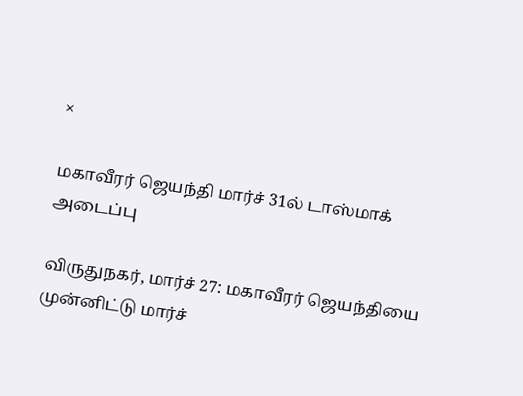×

மகாவீரர் ஜெயந்தி மார்ச் 31ல் டாஸ்மாக் அடைப்பு

விருதுநகர், மார்ச் 27: மகாவீரர் ஜெயந்தியை முன்னிட்டு மார்ச்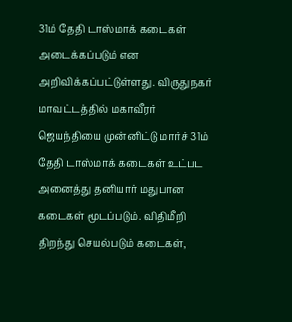31ம் தேதி டாஸ்மாக் கடைகள் அடைக்கப்படும் என அறிவிக்கப்பட்டுள்ளது. விருதுநகர் மாவட்டத்தில் மகாவீரர் ஜெயந்தியை முன்னிட்டு மார்ச் 31ம் தேதி டாஸ்மாக் கடைகள் உட்பட அனைத்து தனியார் மதுபான கடைகள் மூடப்படும். விதிமீறி திறந்து செயல்படும் கடைகள்,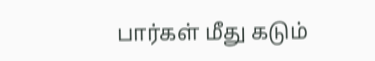பார்கள் மீது கடும்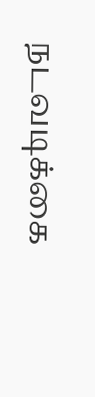நடவடிக்கை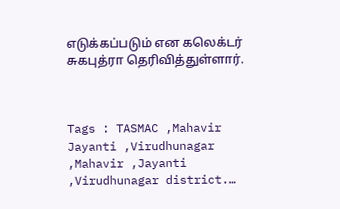எடுக்கப்படும் என கலெக்டர் சுகபுத்ரா தெரிவித்துள்ளார்.



Tags : TASMAC ,Mahavir Jayanti ,Virudhunagar ,Mahavir ,Jayanti ,Virudhunagar district.…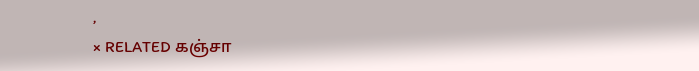,
× RELATED கஞ்சா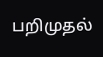பறிமுதல்